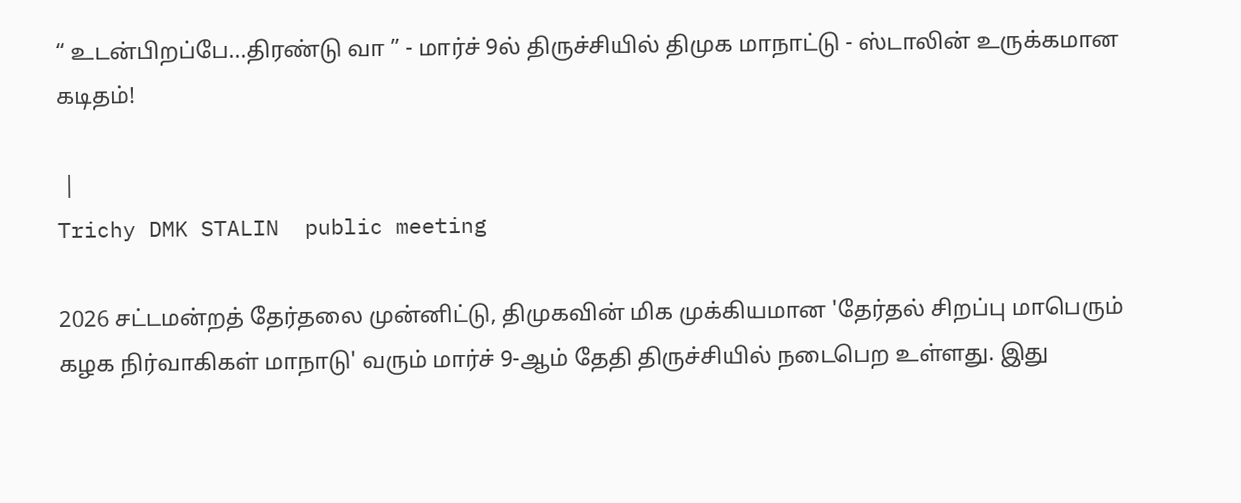“ உடன்பிறப்பே...திரண்டு வா ” - மார்ச் 9ல் திருச்சியில் திமுக மாநாட்டு - ஸ்டாலின் உருக்கமான கடிதம்!

 |
Trichy DMK STALIN  public meeting

2026 சட்டமன்றத் தேர்தலை முன்னிட்டு, திமுகவின் மிக முக்கியமான 'தேர்தல் சிறப்பு மாபெரும் கழக நிர்வாகிகள் மாநாடு' வரும் மார்ச் 9-ஆம் தேதி திருச்சியில் நடைபெற உள்ளது. இது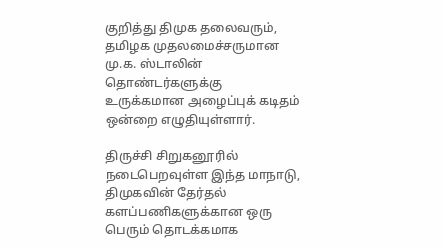குறித்து திமுக தலைவரும், தமிழக முதலமைச்சருமான மு.க. ஸ்டாலின் தொண்டர்களுக்கு உருக்கமான அழைப்புக் கடிதம் ஒன்றை எழுதியுள்ளார்.

திருச்சி சிறுகனூரில் நடைபெறவுள்ள இந்த மாநாடு, திமுகவின் தேர்தல் களப்பணிகளுக்கான ஒரு பெரும் தொடக்கமாக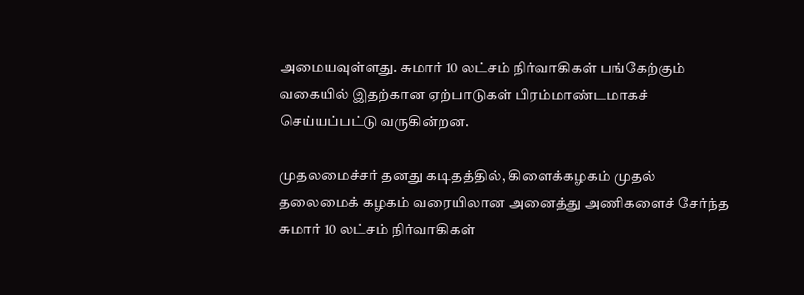அமையவுள்ளது. சுமார் 10 லட்சம் நிர்வாகிகள் பங்கேற்கும் வகையில் இதற்கான ஏற்பாடுகள் பிரம்மாண்டமாகச் செய்யப்பட்டு வருகின்றன.

முதலமைச்சர் தனது கடிதத்தில், கிளைக்கழகம் முதல் தலைமைக் கழகம் வரையிலான அனைத்து அணிகளைச் சேர்ந்த சுமார் 10 லட்சம் நிர்வாகிகள்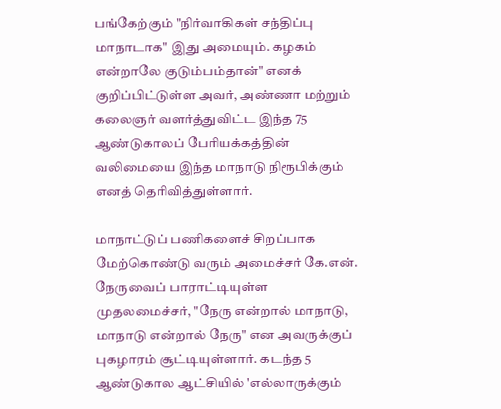பங்கேற்கும் "நிர்வாகிகள் சந்திப்பு மாநாடாக" இது அமையும். கழகம் என்றாலே குடும்பம்தான்" எனக் குறிப்பிட்டுள்ள அவர், அண்ணா மற்றும் கலைஞர் வளர்த்துவிட்ட இந்த 75 ஆண்டுகாலப் பேரியக்கத்தின் வலிமையை இந்த மாநாடு நிரூபிக்கும் எனத் தெரிவித்துள்ளார்.

மாநாட்டுப் பணிகளைச் சிறப்பாக மேற்கொண்டு வரும் அமைச்சர் கே.என். நேருவைப் பாராட்டியுள்ள முதலமைச்சர், "நேரு என்றால் மாநாடு, மாநாடு என்றால் நேரு" என அவருக்குப் புகழாரம் சூட்டியுள்ளார். கடந்த 5 ஆண்டுகால ஆட்சியில் 'எல்லாருக்கும்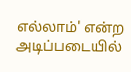எல்லாம்' என்ற அடிப்படையில்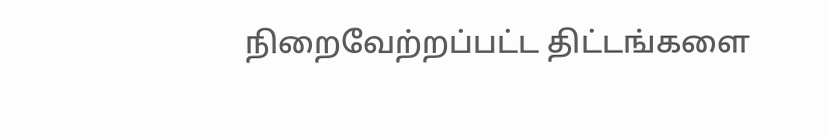நிறைவேற்றப்பட்ட திட்டங்களை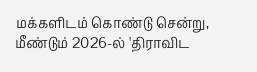மக்களிடம் கொண்டு சென்று, மீண்டும் 2026-ல் 'திராவிட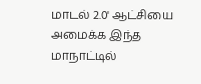மாடல் 2.0' ஆட்சியை அமைக்க இந்த மாநாட்டில்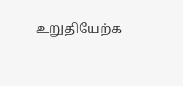உறுதியேற்க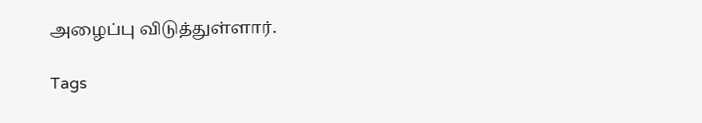அழைப்பு விடுத்துள்ளார்.

Tags